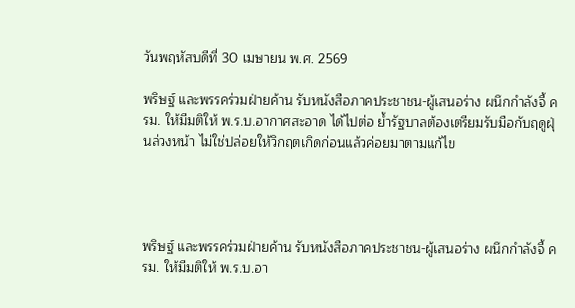วันพฤหัสบดีที่ 30 เมษายน พ.ศ. 2569

พริษฐ์ และพรรคร่วมฝ่ายค้าน รับหนังสือภาคประชาชน-ผู้เสนอร่าง ผนึกกำลังจี้ ครม. ให้มีมติให้ พ.ร.บ.อากาศสะอาด ได้ไปต่อ ย้ำรัฐบาลต้องเตรียมรับมือกับฤดูฝุ่นล่วงหน้า ไม่ใช่ปล่อยให้วิกฤตเกิดก่อนแล้วค่อยมาตามแก้ไข




พริษฐ์ และพรรคร่วมฝ่ายค้าน รับหนังสือภาคประชาชน-ผู้เสนอร่าง ผนึกกำลังจี้ ครม. ให้มีมติให้ พ.ร.บ.อา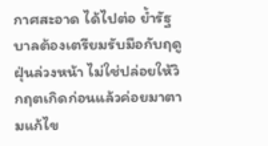กาศสะอาด ได้ไปต่อ ย้ำรัฐบาลต้องเตรียมรับมือกับฤดูฝุ่นล่วงหน้า ไม่ใช่ปล่อยให้วิกฤตเกิดก่อนแล้วค่อยมาตามแก้ไข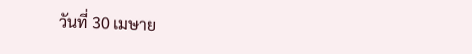วันที่ 30 เมษาย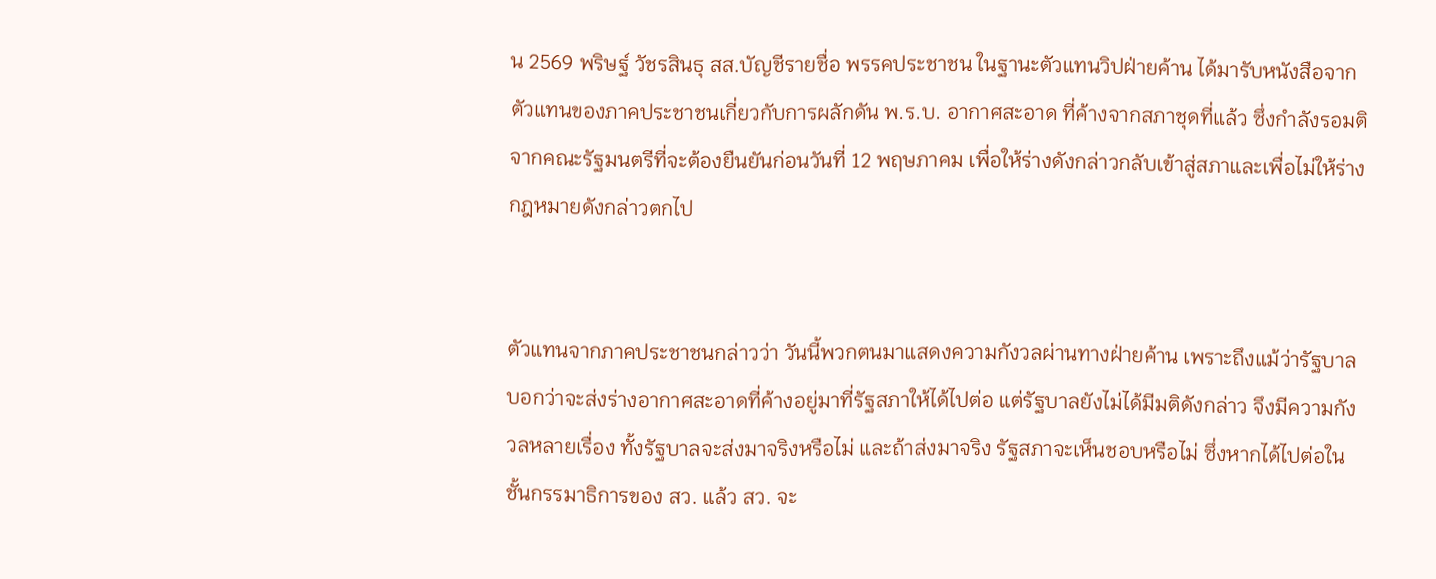น 2569 พริษฐ์ วัชรสินธุ สส.บัญชีรายชื่อ พรรคประชาชน ในฐานะตัวแทนวิปฝ่ายค้าน ได้มารับหนังสือจากตัวแทนของภาคประชาชนเกี่ยวกับการผลักดัน พ.ร.บ. อากาศสะอาด ที่ค้างจากสภาชุดที่แล้ว ซึ่งกำลังรอมติจากคณะรัฐมนตรีที่จะต้องยืนยันก่อนวันที่ 12 พฤษภาคม เพื่อให้ร่างดังกล่าวกลับเข้าสู่สภาและเพื่อไม่ให้ร่างกฎหมายดังกล่าวตกไป


ตัวแทนจากภาคประชาชนกล่าวว่า วันนี้พวกตนมาแสดงความกังวลผ่านทางฝ่ายค้าน เพราะถึงแม้ว่ารัฐบาลบอกว่าจะส่งร่างอากาศสะอาดที่ค้างอยู่มาที่รัฐสภาให้ได้ไปต่อ แต่รัฐบาลยังไม่ได้มีมติดังกล่าว จึงมีความกังวลหลายเรื่อง ทั้งรัฐบาลจะส่งมาจริงหรือไม่ และถ้าส่งมาจริง รัฐสภาจะเห็นชอบหรือไม่ ซึ่งหากได้ไปต่อในชั้นกรรมาธิการของ สว. แล้ว สว. จะ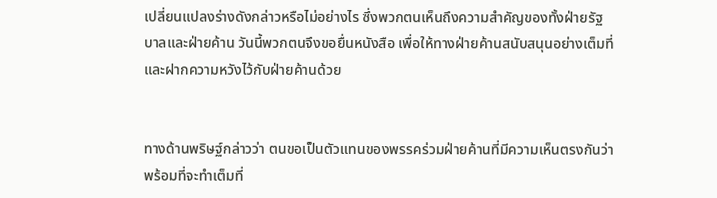เปลี่ยนแปลงร่างดังกล่าวหรือไม่อย่างไร ซึ่งพวกตนเห็นถึงความสำคัญของทั้งฝ่ายรัฐบาลและฝ่ายค้าน วันนี้พวกตนจึงขอยื่นหนังสือ เพื่อให้ทางฝ่ายค้านสนับสนุนอย่างเต็มที่ และฝากความหวังไว้กับฝ่ายค้านด้วย


ทางด้านพริษฐ์กล่าวว่า ตนขอเป็นตัวแทนของพรรคร่วมฝ่ายค้านที่มีความเห็นตรงกันว่า พร้อมที่จะทำเต็มที่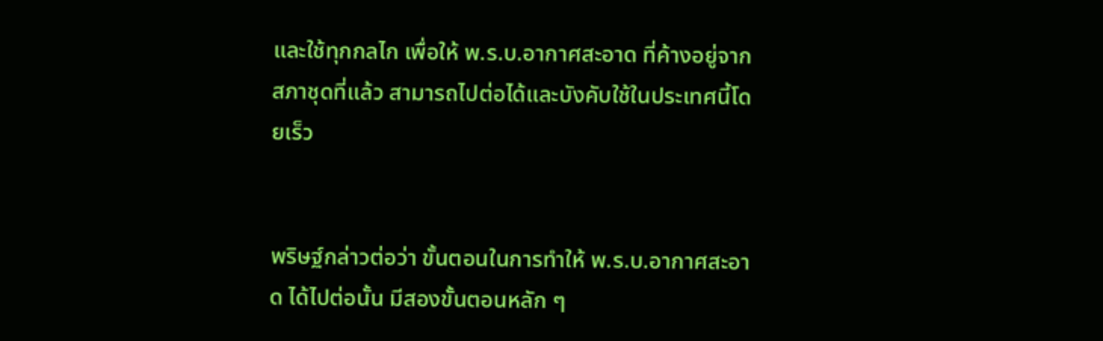และใช้ทุกกลไก เพื่อให้ พ.ร.บ.อากาศสะอาด ที่ค้างอยู่จากสภาชุดที่แล้ว สามารถไปต่อได้และบังคับใช้ในประเทศนี้โดยเร็ว


พริษฐ์กล่าวต่อว่า ขั้นตอนในการทำให้ พ.ร.บ.อากาศสะอาด ได้ไปต่อนั้น มีสองขั้นตอนหลัก ๆ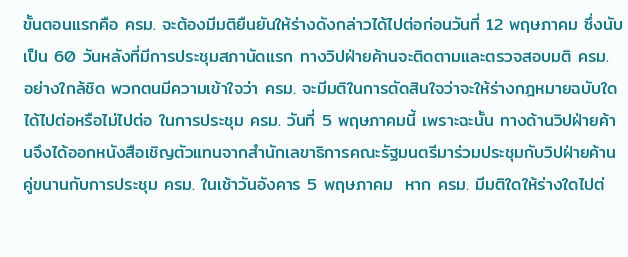ขั้นตอนแรกคือ ครม. จะต้องมีมติยืนยันให้ร่างดังกล่าวได้ไปต่อก่อนวันที่ 12 พฤษภาคม ซึ่งนับเป็น 60 วันหลังที่มีการประชุมสภานัดแรก ทางวิปฝ่ายค้านจะติดตามและตรวจสอบมติ ครม. อย่างใกล้ชิด พวกตนมีความเข้าใจว่า ครม. จะมีมติในการตัดสินใจว่าจะให้ร่างกฎหมายฉบับใดได้ไปต่อหรือไม่ไปต่อ ในการประชุม ครม. วันที่ 5 พฤษภาคมนี้ เพราะฉะนั้น ทางด้านวิปฝ่ายค้านจึงได้ออกหนังสือเชิญตัวแทนจากสำนักเลขาธิการคณะรัฐมนตรีมาร่วมประชุมกับวิปฝ่ายค้าน คู่ขนานกับการประชุม ครม. ในเช้าวันอังคาร 5 พฤษภาคม  หาก ครม. มีมติใดให้ร่างใดไปต่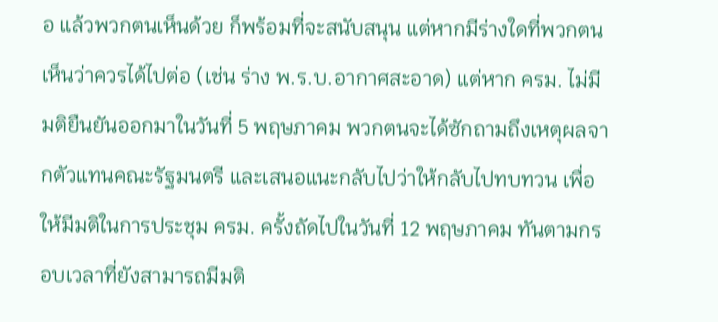อ แล้วพวกตนเห็นด้วย ก็พร้อมที่จะสนับสนุน แต่หากมีร่างใดที่พวกตนเห็นว่าควรได้ไปต่อ (เช่น ร่าง พ.ร.บ.อากาศสะอาด) แต่หาก ครม. ไม่มีมติยืนยันออกมาในวันที่ 5 พฤษภาคม พวกตนจะได้ซักถามถึงเหตุผลจากตัวแทนคณะรัฐมนตรี และเสนอแนะกลับไปว่าให้กลับไปทบทวน เพื่อให้มีมติในการประชุม ครม. ครั้งถัดไปในวันที่ 12 พฤษภาคม ทันตามกรอบเวลาที่ยังสามารถมีมติ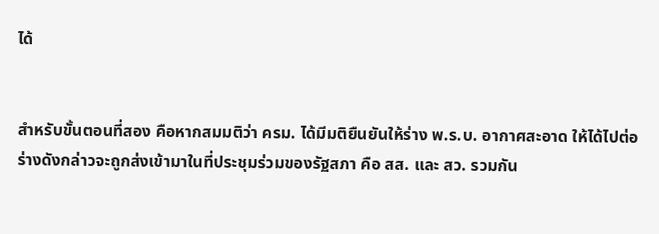ได้


สำหรับขั้นตอนที่สอง คือหากสมมติว่า ครม. ได้มีมติยืนยันให้ร่าง พ.ร.บ. อากาศสะอาด ให้ได้ไปต่อ ร่างดังกล่าวจะถูกส่งเข้ามาในที่ประชุมร่วมของรัฐสภา คือ สส. และ สว. รวมกัน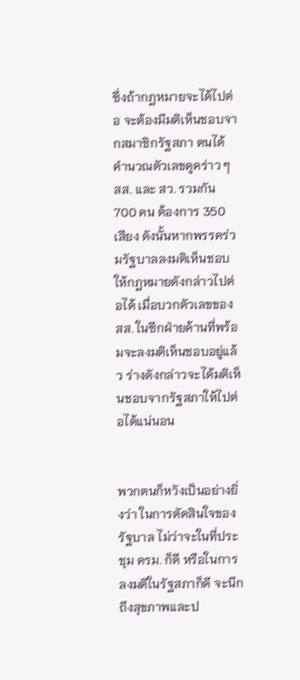ซึ่งถ้ากฎหมายจะได้ไปต่อ จะต้องมีมติเห็นชอบจากสมาชิกรัฐสภา ตนได้คำนวณตัวเลขดูคร่าว ๆ สส. และ สว. รวมกัน 700 คน ต้องการ 350 เสียง ดังนั้นหากพรรคร่วมรัฐบาลลงมติเห็นชอบให้กฎหมายดังกล่าวไปต่อได้ เมื่อบวกตัวเลขของ สส. ในซีกฝ่ายค้านที่พร้อมจะลงมติเห็นชอบอยู่แล้ว ร่างดังกล่าวจะได้มติเห็นชอบจากรัฐสภาให้ไปต่อได้แน่นอน


พวกตนก็หวังเป็นอย่างยิ่งว่า ในการตัดสินใจของรัฐบาล ไม่ว่าจะในที่ประชุม ครม. ก็ดี หรือในการลงมติในรัฐสภาก็ดี จะนึกถึงสุขภาพและป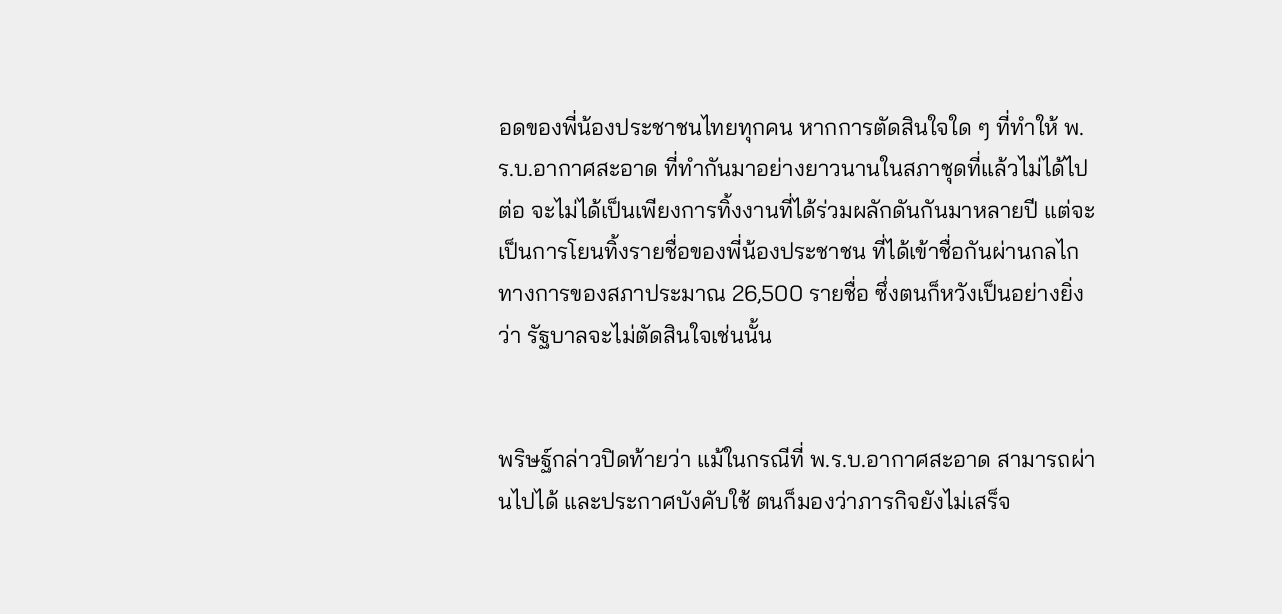อดของพี่น้องประชาชนไทยทุกคน หากการตัดสินใจใด ๆ ที่ทำให้ พ.ร.บ.อากาศสะอาด ที่ทำกันมาอย่างยาวนานในสภาชุดที่แล้วไม่ได้ไปต่อ จะไม่ได้เป็นเพียงการทิ้งงานที่ได้ร่วมผลักดันกันมาหลายปี แต่จะเป็นการโยนทิ้งรายชื่อของพี่น้องประชาชน ที่ได้เข้าชื่อกันผ่านกลไกทางการของสภาประมาณ 26,500 รายชื่อ ซึ่งตนก็หวังเป็นอย่างยิ่งว่า รัฐบาลจะไม่ตัดสินใจเช่นนั้น


พริษฐ์กล่าวปิดท้ายว่า แม้ในกรณีที่ พ.ร.บ.อากาศสะอาด สามารถผ่านไปได้ และประกาศบังคับใช้ ตนก็มองว่าภารกิจยังไม่เสร็จ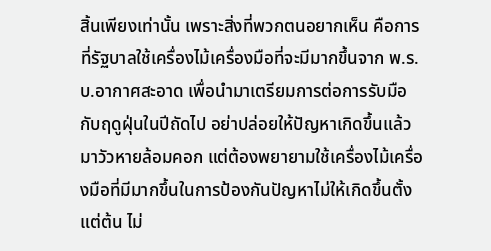สิ้นเพียงเท่านั้น เพราะสิ่งที่พวกตนอยากเห็น คือการที่รัฐบาลใช้เครื่องไม้เครื่องมือที่จะมีมากขึ้นจาก พ.ร.บ.อากาศสะอาด เพื่อนำมาเตรียมการต่อการรับมือกับฤดูฝุ่นในปีถัดไป อย่าปล่อยให้ปัญหาเกิดขึ้นแล้วมาวัวหายล้อมคอก แต่ต้องพยายามใช้เครื่องไม้เครื่องมือที่มีมากขึ้นในการป้องกันปัญหาไม่ให้เกิดขึ้นตั้งแต่ต้น ไม่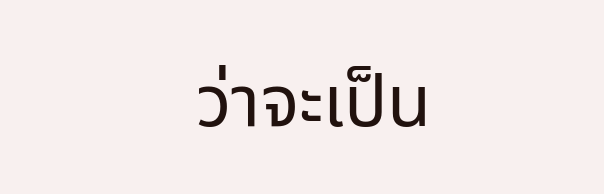ว่าจะเป็น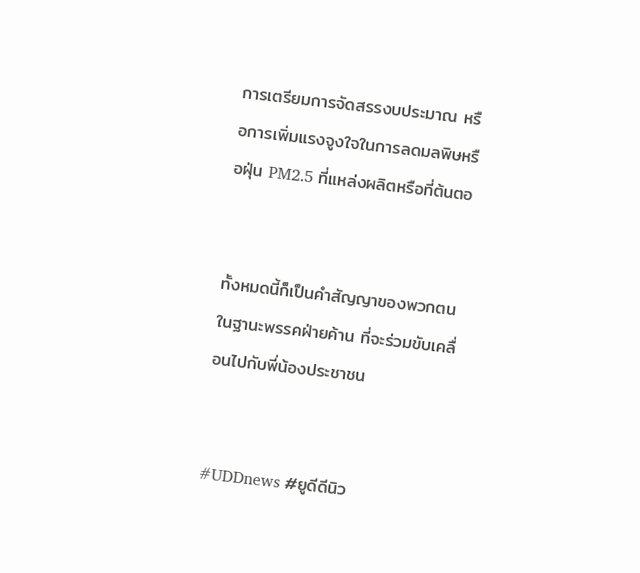การเตรียมการจัดสรรงบประมาณ หรือการเพิ่มแรงจูงใจในการลดมลพิษหรือฝุ่น PM2.5 ที่แหล่งผลิตหรือที่ต้นตอ


ทั้งหมดนี้ก็เป็นคำสัญญาของพวกตนในฐานะพรรคฝ่ายค้าน ที่จะร่วมขับเคลื่อนไปกับพี่น้องประชาชน


#UDDnews #ยูดีดีนิว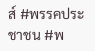ส์ #พรรคประชาชน #พ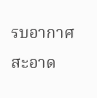รบอากาศสะอาด